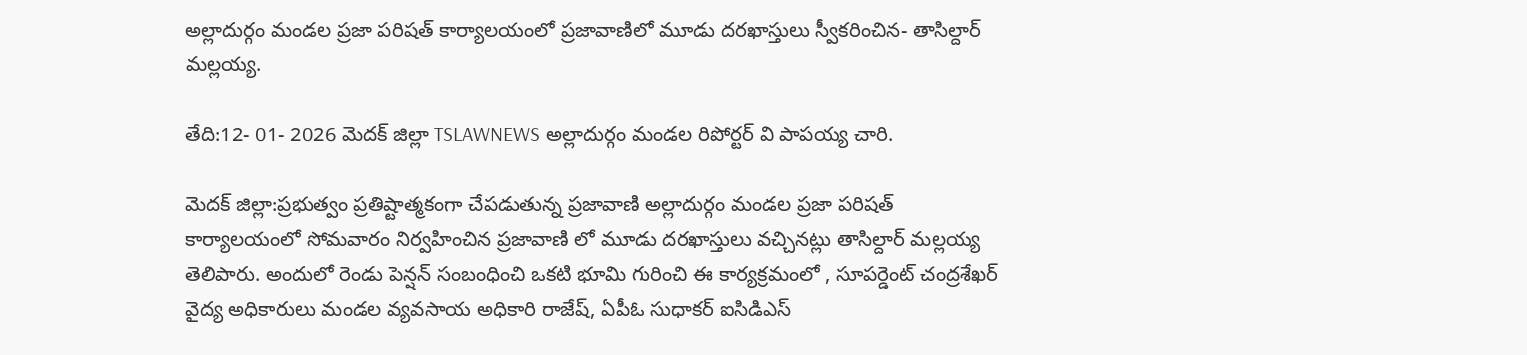అల్లాదుర్గం మండల ప్రజా పరిషత్ కార్యాలయంలో ప్రజావాణిలో మూడు దరఖాస్తులు స్వీకరించిన- తాసిల్దార్ మల్లయ్య.

తేది:12- 01- 2026 మెదక్ జిల్లా TSLAWNEWS అల్లాదుర్గం మండల రిపోర్టర్ వి పాపయ్య చారి.

మెదక్ జిల్లా:ప్రభుత్వం ప్రతిష్టాత్మకంగా చేపడుతున్న ప్రజావాణి అల్లాదుర్గం మండల ప్రజా పరిషత్ కార్యాలయంలో సోమవారం నిర్వహించిన ప్రజావాణి లో మూడు దరఖాస్తులు వచ్చినట్లు తాసిల్దార్ మల్లయ్య తెలిపారు. అందులో రెండు పెన్షన్ సంబంధించి ఒకటి భూమి గురించి ఈ కార్యక్రమంలో , సూపర్డెంట్ చంద్రశేఖర్ వైద్య అధికారులు మండల వ్యవసాయ అధికారి రాజేష్, ఏపీఓ సుధాకర్ ఐసిడిఎస్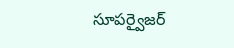సూపర్వైజర్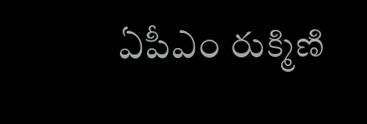ఏపీఎం రుక్మిణి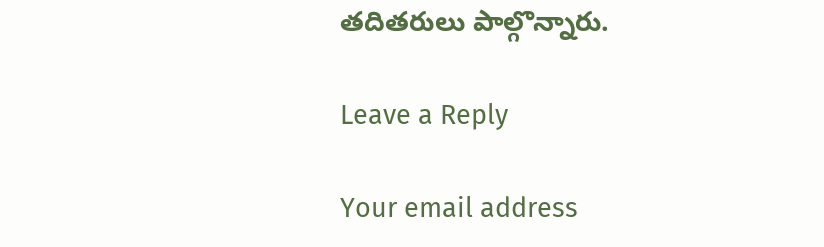తదితరులు పాల్గొన్నారు.

Leave a Reply

Your email address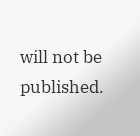will not be published.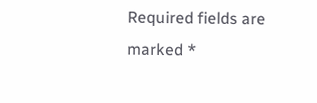Required fields are marked *